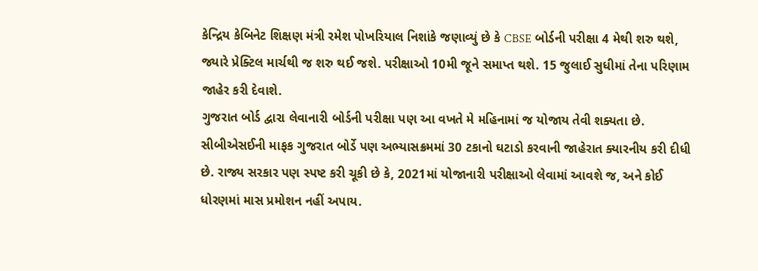કેન્દ્રિય કેબિનેટ શિક્ષણ મંત્રી રમેશ પોખરિયાલ નિશાંકે જણાવ્યું છે કે CBSE બોર્ડની પરીક્ષા 4 મેથી શરુ થશે, જ્યારે પ્રેક્ટિલ માર્ચથી જ શરુ થઈ જશે. પરીક્ષાઓ 10મી જૂને સમાપ્ત થશે. 15 જુલાઈ સુધીમાં તેના પરિણામ જાહેર કરી દેવાશે.
ગુજરાત બોર્ડ દ્વારા લેવાનારી બોર્ડની પરીક્ષા પણ આ વખતે મે મહિનામાં જ યોજાય તેવી શક્યતા છે. સીબીએસઈની માફક ગુજરાત બોર્ડે પણ અભ્યાસક્રમમાં 30 ટકાનો ઘટાડો કરવાની જાહેરાત ક્યારનીય કરી દીધી છે. રાજ્ય સરકાર પણ સ્પષ્ટ કરી ચૂકી છે કે, 2021માં યોજાનારી પરીક્ષાઓ લેવામાં આવશે જ, અને કોઈ ધોરણમાં માસ પ્રમોશન નહીં અપાય.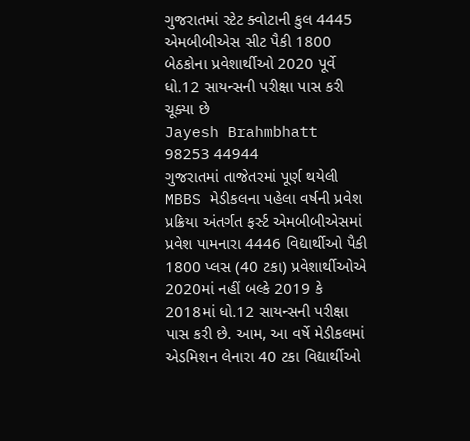ગુજરાતમાં સ્ટેટ ક્વોટાની કુલ 4445 એમબીબીએસ સીટ પૈકી 1800 બેઠકોના પ્રવેશાર્થીઓ 2020 પૂર્વે ધો.12 સાયન્સની પરીક્ષા પાસ કરી ચૂક્યા છે
Jayesh Brahmbhatt 98253 44944
ગુજરાતમાં તાજેતરમાં પૂર્ણ થયેલી MBBS મેડીકલના પહેલા વર્ષની પ્રવેશ પ્રક્રિયા અંતર્ગત ફર્સ્ટ એમબીબીએસમાં પ્રવેશ પામનારા 4446 વિદ્યાર્થીઓ પૈકી 1800 પ્લસ (40 ટકા) પ્રવેશાર્થીઓએ 2020માં નહીં બલ્કે 2019 કે 2018માં ધો.12 સાયન્સની પરીક્ષા પાસ કરી છે. આમ, આ વર્ષે મેડીકલમાં એડમિશન લેનારા 40 ટકા વિદ્યાર્થીઓ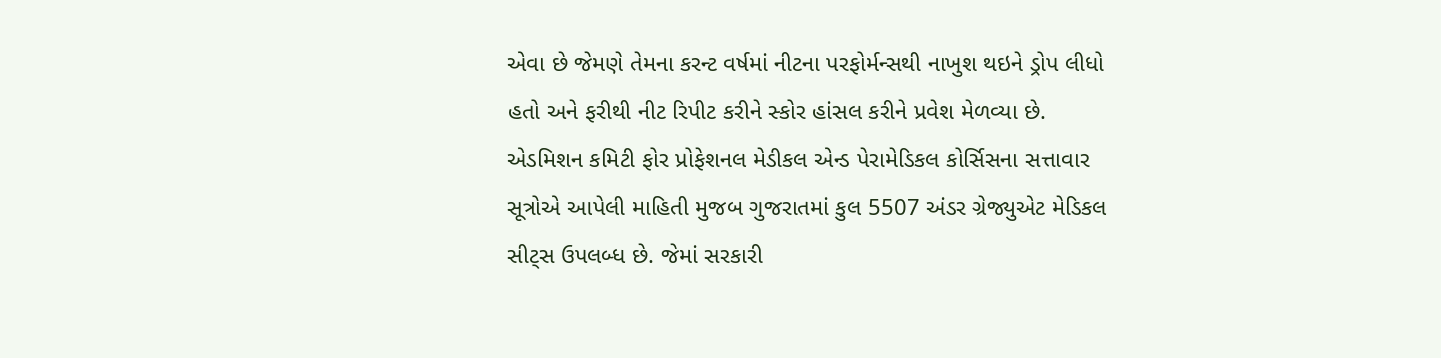એવા છે જેમણે તેમના કરન્ટ વર્ષમાં નીટના પરફોર્મન્સથી નાખુશ થઇને ડ્રોપ લીધો હતો અને ફરીથી નીટ રિપીટ કરીને સ્કોર હાંસલ કરીને પ્રવેશ મેળવ્યા છે.
એડમિશન કમિટી ફોર પ્રોફેશનલ મેડીકલ એન્ડ પેરામેડિકલ કોર્સિસના સત્તાવાર સૂત્રોએ આપેલી માહિતી મુજબ ગુજરાતમાં કુલ 5507 અંડર ગ્રેજ્યુએટ મેડિકલ સીટ્સ ઉપલબ્ધ છે. જેમાં સરકારી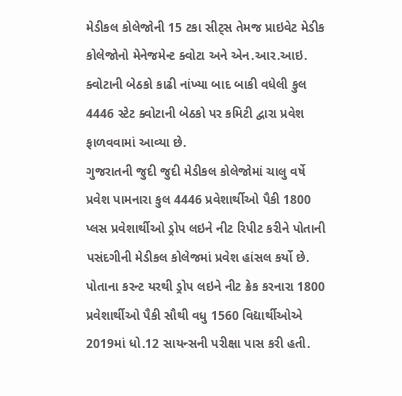મેડીકલ કોલેજોની 15 ટકા સીટ્સ તેમજ પ્રાઇવેટ મેડીક કોલેજોનો મેનેજમેન્ટ ક્વોટા અને એન.આર.આઇ. ક્વોટાની બેઠકો કાઢી નાંખ્યા બાદ બાકી વધેલી કુલ 4446 સ્ટેટ ક્વોટાની બેઠકો પર કમિટી દ્વારા પ્રવેશ ફાળવવામાં આવ્યા છે.
ગુજરાતની જુદી જુદી મેડીકલ કોલેજોમાં ચાલુ વર્ષે પ્રવેશ પામનારા કુલ 4446 પ્રવેશાર્થીઓ પૈકી 1800 પ્લસ પ્રવેશાર્થીઓ ડ્રોપ લઇને નીટ રિપીટ કરીને પોતાની પસંદગીની મેડીકલ કોલેજમાં પ્રવેશ હાંસલ કર્યો છે.
પોતાના કરન્ટ યરથી ડ્રોપ લઇને નીટ ક્રેક કરનારા 1800 પ્રવેશાર્થીઓ પૈકી સૌથી વધુ 1560 વિદ્યાર્થીઓએ 2019માં ધો.12 સાયન્સની પરીક્ષા પાસ કરી હતી.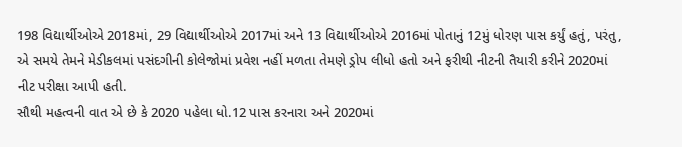198 વિદ્યાર્થીઓએ 2018માં, 29 વિદ્યાર્થીઓએ 2017માં અને 13 વિદ્યાર્થીઓએ 2016માં પોતાનું 12મું ધોરણ પાસ કર્યું હતું, પરંતુ, એ સમયે તેમને મેડીકલમાં પસંદગીની કોલેજોમાં પ્રવેશ નહીં મળતા તેમણે ડ્રોપ લીધો હતો અને ફરીથી નીટની તૈયારી કરીને 2020માં નીટ પરીક્ષા આપી હતી.
સૌથી મહત્વની વાત એ છે કે 2020 પહેલા ધો.12 પાસ કરનારા અને 2020માં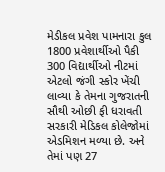મેડીકલ પ્રવેશ પામનારા કુલ 1800 પ્રવેશાર્થીઓ પૈકી 300 વિદ્યાર્થીઓ નીટમાં એટલો જંગી સ્કોર ખેંચી લાવ્યા કે તેમના ગુજરાતની સૌથી ઓછી ફી ધરાવતી સરકારી મેડિકલ કોલેજોમાં એડમિશન મળ્યા છે. અને તેમાં પણ 27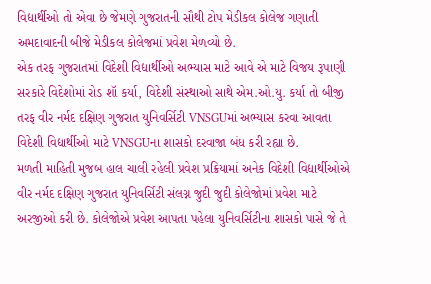વિદ્યાર્થીઓ તો એવા છે જેમણે ગુજરાતની સૌથી ટોપ મેડીકલ કોલેજ ગણાતી અમદાવાદની બીજે મેડીકલ કોલેજમાં પ્રવેશ મેળવ્યો છે.
એક તરફ ગુજરાતમાં વિદેશી વિદ્યાર્થીઓ અભ્યાસ માટે આવે એ માટે વિજય રૂપાણી સરકારે વિદેશોમાં રોડ શૉ કર્યા, વિદેશી સંસ્થાઓ સાથે એમ.ઓ.યુ. કર્યા તો બીજી તરફ વીર નર્મદ દક્ષિણ ગુજરાત યુનિવર્સિટી VNSGUમાં અભ્યાસ કરવા આવતા વિદેશી વિદ્યાર્થીઓ માટે VNSGUના શાસકો દરવાજા બંધ કરી રહ્યા છે.
મળતી માહિતી મુજબ હાલ ચાલી રહેલી પ્રવેશ પ્રક્રિયામાં અનેક વિદેશી વિદ્યાર્થીઓએ વીર નર્મદ દક્ષિણ ગુજરાત યુનિવર્સિટી સંલગ્ન જુદી જુદી કોલેજોમાં પ્રવેશ માટે અરજીઓ કરી છે. કોલેજોએ પ્રવેશ આપતા પહેલા યુનિવર્સિટીના શાસકો પાસે જે તે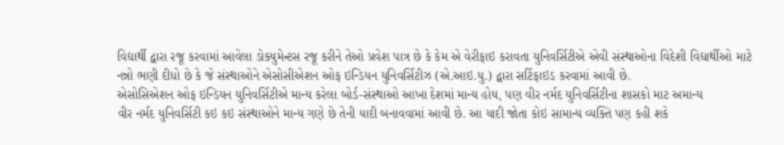વિદ્યાર્થી દ્વારા રજૂ કરવામાં આવેલા ડોક્યુમેન્ટસ રજૂ કરીને તેઓ પ્રવેશ પાત્ર છે કે કેમ એ વેરીફાઇ કરાવતા યુનિવર્સિટીએ એવી સંસ્થાઓના વિદેશી વિદ્યાર્થીઓ માટે નન્નો ભણી દીધો છે કે જે સંસ્થાઓને એસોસીએશન ઓફ ઇન્ડિયન યુનિવર્સિટીઝ (એ.આઇ.યુ.) દ્વારા સર્ટિફાઇડ કરવામાં આવી છે.
એસોસિએશન ઓફ ઇન્ડિયન યુનિવર્સિટીએ માન્ય કરેલા બોર્ડ-સંસ્થાઓ આખા દેશમાં માન્ય હોય, પણ વીર નર્મદ યુનિવર્સિટીના શાસકો માટ અમાન્ય
વીર નર્મદ યુનિવર્સિટી કઇ કઇ સંસ્થાઓને માન્ય ગણે છે તેની યાદી બનાવવામાં આવી છે. આ યાદી જોતા કોઇ સામાન્ય વ્યક્તિ પણ કહી શકે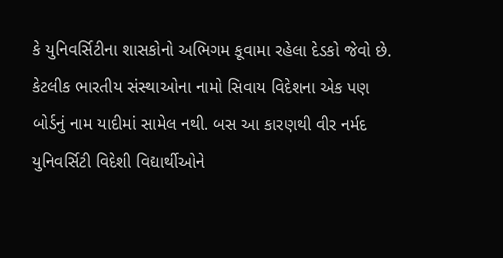કે યુનિવર્સિટીના શાસકોનો અભિગમ કૂવામા રહેલા દેડકો જેવો છે. કેટલીક ભારતીય સંસ્થાઓના નામો સિવાય વિદેશના એક પણ બોર્ડનું નામ યાદીમાં સામેલ નથી. બસ આ કારણથી વીર નર્મદ યુનિવર્સિટી વિદેશી વિદ્યાર્થીઓને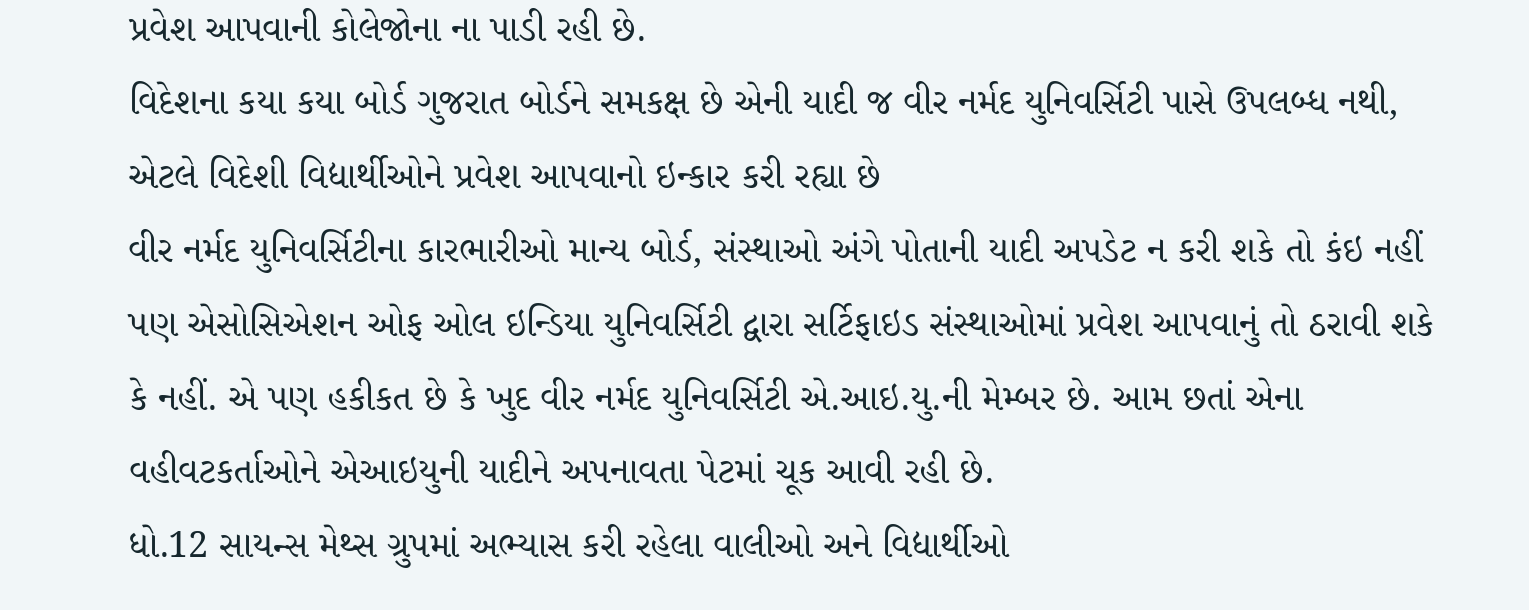પ્રવેશ આપવાની કોલેજોના ના પાડી રહી છે.
વિદેશના કયા કયા બોર્ડ ગુજરાત બોર્ડને સમકક્ષ છે એની યાદી જ વીર નર્મદ યુનિવર્સિટી પાસે ઉપલબ્ધ નથી, એટલે વિદેશી વિદ્યાર્થીઓને પ્રવેશ આપવાનો ઇન્કાર કરી રહ્યા છે
વીર નર્મદ યુનિવર્સિટીના કારભારીઓ માન્ય બોર્ડ, સંસ્થાઓ અંગે પોતાની યાદી અપડેટ ન કરી શકે તો કંઇ નહીં પણ એસોસિએશન ઓફ ઓલ ઇન્ડિયા યુનિવર્સિટી દ્વારા સર્ટિફાઇડ સંસ્થાઓમાં પ્રવેશ આપવાનું તો ઠરાવી શકે કે નહીં. એ પણ હકીકત છે કે ખુદ વીર નર્મદ યુનિવર્સિટી એ.આઇ.યુ.ની મેમ્બર છે. આમ છતાં એના વહીવટકર્તાઓને એઆઇયુની યાદીને અપનાવતા પેટમાં ચૂક આવી રહી છે.
ધો.12 સાયન્સ મેથ્સ ગ્રુપમાં અભ્યાસ કરી રહેલા વાલીઓ અને વિદ્યાર્થીઓ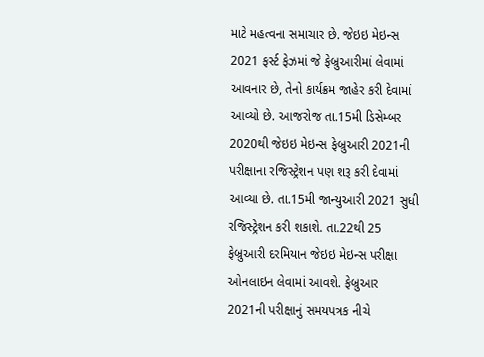માટે મહત્વના સમાચાર છે. જેઇઇ મેઇન્સ 2021 ફર્સ્ટ ફેઝમાં જે ફેબ્રુઆરીમાં લેવામાં આવનાર છે, તેનો કાર્યક્રમ જાહેર કરી દેવામાં આવ્યો છે. આજરોજ તા.15મી ડિસેમ્બર 2020થી જેઇઇ મેઇન્સ ફેબ્રુઆરી 2021ની પરીક્ષાના રજિસ્ટ્રેશન પણ શરૂ કરી દેવામાં આવ્યા છે. તા.15મી જાન્યુઆરી 2021 સુધી રજિસ્ટ્રેશન કરી શકાશે. તા.22થી 25 ફેબ્રુઆરી દરમિયાન જેઇઇ મેઇન્સ પરીક્ષા ઓનલાઇન લેવામાં આવશે. ફેબ્રુઆર 2021ની પરીક્ષાનું સમયપત્રક નીચે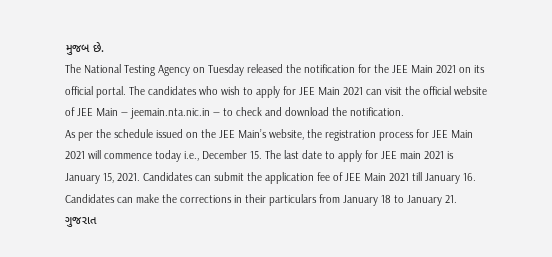મુજબ છે.
The National Testing Agency on Tuesday released the notification for the JEE Main 2021 on its official portal. The candidates who wish to apply for JEE Main 2021 can visit the official website of JEE Main — jeemain.nta.nic.in — to check and download the notification.
As per the schedule issued on the JEE Main’s website, the registration process for JEE Main 2021 will commence today i.e., December 15. The last date to apply for JEE main 2021 is January 15, 2021. Candidates can submit the application fee of JEE Main 2021 till January 16. Candidates can make the corrections in their particulars from January 18 to January 21.
ગુજરાત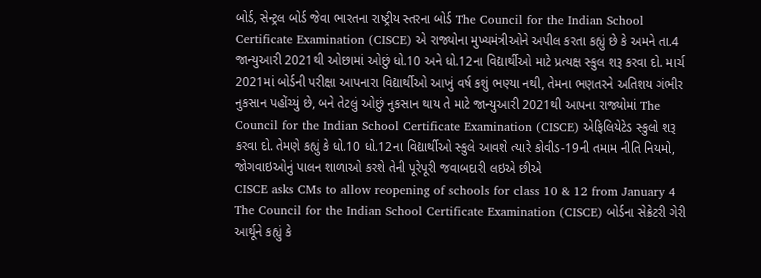બોર્ડ, સેન્ટ્રલ બોર્ડ જેવા ભારતના રાષ્ટ્રીય સ્તરના બોર્ડ The Council for the Indian School Certificate Examination (CISCE) એ રાજ્યોના મુખ્યમંત્રીઓને અપીલ કરતા કહ્યું છે કે અમને તા.4 જાન્યુઆરી 2021થી ઓછામાં ઓછું ધો.10 અને ધો.12ના વિદ્યાર્થીઓ માટે પ્રત્યક્ષ સ્કુલ શરૂ કરવા દો. માર્ચ 2021માં બોર્ડની પરીક્ષા આપનારા વિદ્યાર્થીઓ આખું વર્ષ કશું ભણ્યા નથી, તેમના ભણતરને અતિશય ગંભીર નુકસાન પહોંચ્યું છે, બને તેટલું ઓછું નુકસાન થાય તે માટે જાન્યુઆરી 2021થી આપના રાજ્યોમાં The Council for the Indian School Certificate Examination (CISCE) એફિલિયેટેડ સ્કુલો શરૂ કરવા દો. તેમણે કહ્યું કે ધો.10 ધો.12ના વિદ્યાર્થીઓ સ્કુલે આવશે ત્યારે કોવીડ-19ની તમામ નીતિ નિયમો, જોગવાઇઓનું પાલન શાળાઓ કરશે તેની પૂરેપૂરી જવાબદારી લઇએ છીએ
CISCE asks CMs to allow reopening of schools for class 10 & 12 from January 4
The Council for the Indian School Certificate Examination (CISCE) બોર્ડના સેક્રેટરી ગેરી આર્થૂને કહ્યું કે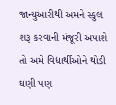જાન્યુઆરીથી અમને સ્કુલ શરૂ કરવાની મંજૂરી અપાશે તો અમે વિદ્યાર્થીઓને થોડી ઘણી પણ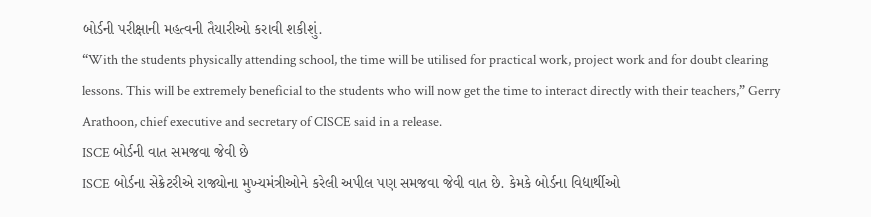બોર્ડની પરીક્ષાની મહત્વની તૈયારીઓ કરાવી શકીશું.
“With the students physically attending school, the time will be utilised for practical work, project work and for doubt clearing lessons. This will be extremely beneficial to the students who will now get the time to interact directly with their teachers,” Gerry Arathoon, chief executive and secretary of CISCE said in a release.
ISCE બોર્ડની વાત સમજવા જેવી છે
ISCE બોર્ડના સેક્રેટરીએ રાજ્યોના મુખ્યમંત્રીઓને કરેલી અપીલ પણ સમજવા જેવી વાત છે. કેમકે બોર્ડના વિદ્યાર્થીઓ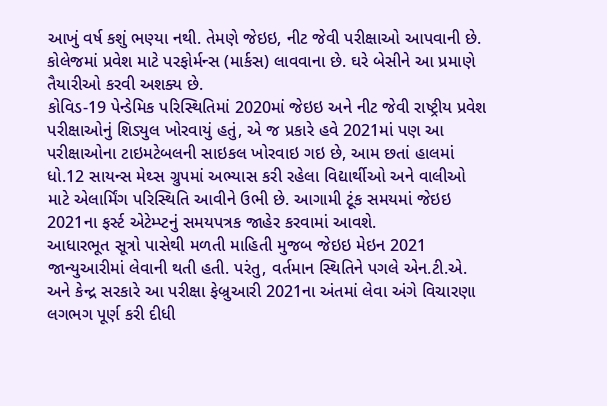આખું વર્ષ કશું ભણ્યા નથી. તેમણે જેઇઇ, નીટ જેવી પરીક્ષાઓ આપવાની છે. કોલેજમાં પ્રવેશ માટે પરફોર્મન્સ (માર્કસ) લાવવાના છે. ઘરે બેસીને આ પ્રમાણે તૈયારીઓ કરવી અશક્ય છે.
કોવિડ-19 પેન્ડેમિક પરિસ્થિતિમાં 2020માં જેઇઇ અને નીટ જેવી રાષ્ટ્રીય પ્રવેશ પરીક્ષાઓનું શિડ્યુલ ખોરવાયું હતું, એ જ પ્રકારે હવે 2021માં પણ આ પરીક્ષાઓના ટાઇમટેબલની સાઇકલ ખોરવાઇ ગઇ છે, આમ છતાં હાલમાં ધો.12 સાયન્સ મેથ્સ ગ્રુપમાં અભ્યાસ કરી રહેલા વિદ્યાર્થીઓ અને વાલીઓ માટે એલાર્મિંગ પરિસ્થિતિ આવીને ઉભી છે. આગામી ટૂંક સમયમાં જેઇઇ 2021ના ફર્સ્ટ એટેમ્પ્ટનું સમયપત્રક જાહેર કરવામાં આવશે.
આધારભૂત સૂત્રો પાસેથી મળતી માહિતી મુજબ જેઇઇ મેઇન 2021 જાન્યુઆરીમાં લેવાની થતી હતી. પરંતુ, વર્તમાન સ્થિતિને પગલે એન.ટી.એ. અને કેન્દ્ર સરકારે આ પરીક્ષા ફેબ્રુઆરી 2021ના અંતમાં લેવા અંગે વિચારણા લગભગ પૂર્ણ કરી દીધી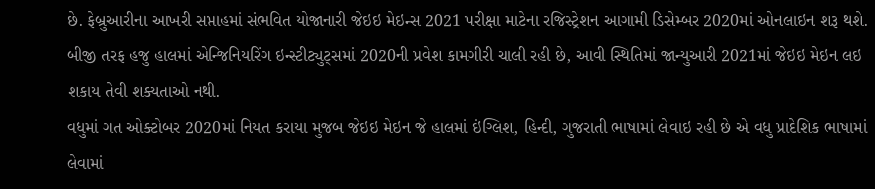છે. ફેબ્રુઆરીના આખરી સપ્તાહમાં સંભવિત યોજાનારી જેઇઇ મેઇન્સ 2021 પરીક્ષા માટેના રજિસ્ટ્રેશન આગામી ડિસેમ્બર 2020માં ઓનલાઇન શરૂ થશે. બીજી તરફ હજુ હાલમાં એન્જિનિયરિંગ ઇન્સ્ટીટ્યુટ્સમાં 2020ની પ્રવેશ કામગીરી ચાલી રહી છે, આવી સ્થિતિમાં જાન્યુઆરી 2021માં જેઇઇ મેઇન લઇ શકાય તેવી શક્યતાઓ નથી.
વધુમાં ગત ઓક્ટોબર 2020માં નિયત કરાયા મુજબ જેઇઇ મેઇન જે હાલમાં ઇંગ્લિશ, હિન્દી, ગુજરાતી ભાષામાં લેવાઇ રહી છે એ વધુ પ્રાદેશિક ભાષામાં લેવામાં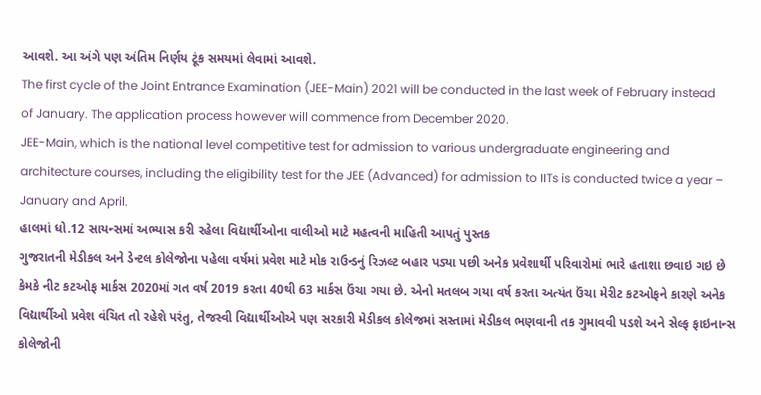આવશે. આ અંગે પણ અંતિમ નિર્ણય ટૂંક સમયમાં લેવામાં આવશે.
The first cycle of the Joint Entrance Examination (JEE-Main) 2021 will be conducted in the last week of February instead of January. The application process however will commence from December 2020.
JEE-Main, which is the national level competitive test for admission to various undergraduate engineering and architecture courses, including the eligibility test for the JEE (Advanced) for admission to IITs is conducted twice a year – January and April.
હાલમાં ધો.12 સાયન્સમાં અભ્યાસ કરી રહેલા વિદ્યાર્થીઓના વાલીઓ માટે મહત્વની માહિતી આપતું પુસ્તક
ગુજરાતની મેડીકલ અને ડેન્ટલ કોલેજોના પહેલા વર્ષમાં પ્રવેશ માટે મોક રાઉન્ડનું રિઝલ્ટ બહાર પડ્યા પછી અનેક પ્રવેશાર્થી પરિવારોમાં ભારે હતાશા છવાઇ ગઇ છે કેમકે નીટ કટઓફ માર્કસ 2020માં ગત વર્ષ 2019 કરતા 40થી 63 માર્કસ ઉંચા ગયા છે. એનો મતલબ ગયા વર્ષ કરતા અત્યંત ઉંચા મેરીટ કટઓફને કારણે અનેક વિદ્યાર્થીઓ પ્રવેશ વંચિત તો રહેશે પરંતુ, તેજસ્વી વિદ્યાર્થીઓએ પણ સરકારી મેડીકલ કોલેજમાં સસ્તામાં મેડીકલ ભણવાની તક ગુમાવવી પડશે અને સેલ્ફ ફાઇનાન્સ કોલેજોની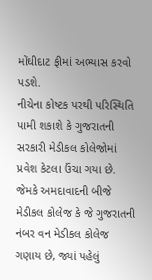મોંઘીદાટ ફીમાં અભ્યાસ કરવો પડશે.
નીચેના કોષ્ટક પરથી પરિસ્થિતિ પામી શકાશે કે ગુજરાતની સરકારી મેડીકલ કોલેજોમાં પ્રવેશ કેટલા ઉંચા ગયા છે. જેમકે અમદાવાદની બીજે મેડીકલ કોલેજ કે જે ગુજરાતની નંબર વન મેડીકલ કોલેજ ગણાય છે, જ્યાં પહેલું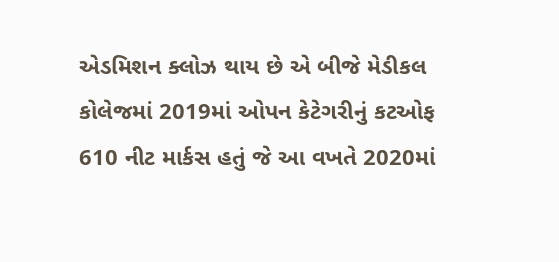એડમિશન ક્લોઝ થાય છે એ બીજે મેડીકલ કોલેજમાં 2019માં ઓપન કેટેગરીનું કટઓફ 610 નીટ માર્કસ હતું જે આ વખતે 2020માં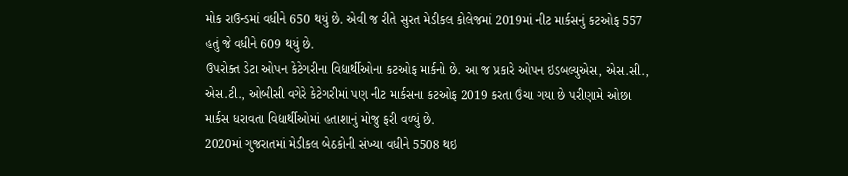મોક રાઉન્ડમાં વધીને 650 થયું છે. એવી જ રીતે સુરત મેડીકલ કોલેજમાં 2019માં નીટ માર્કસનું કટઓફ 557 હતું જે વધીને 609 થયું છે.
ઉપરોક્ત ડેટા ઓપન કેટેગરીના વિદ્યાર્થીઓના કટઓફ માર્કનો છે. આ જ પ્રકારે ઓપન ઇડબલ્યુએસ, એસ.સી., એસ.ટી., ઓબીસી વગેરે કેટેગરીમાં પણ નીટ માર્કસના કટઓફ 2019 કરતા ઉંચા ગયા છે પરીણામે ઓછા માર્કસ ધરાવતા વિદ્યાર્થીઓમાં હતાશાનું મોજુ ફરી વળ્યું છે.
2020માં ગુજરાતમાં મેડીકલ બેઠકોની સંખ્યા વધીને 5508 થઇ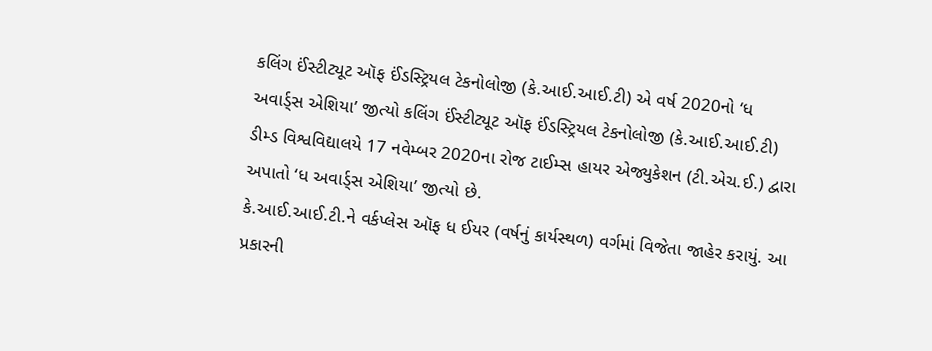કલિંગ ઈંસ્ટીટ્યૂટ ઑફ ઈંડસ્ટ્રિયલ ટેકનોલોજી (કે.આઈ.આઈ.ટી) એ વર્ષ 2020નો ‘ધ અવાર્ડ્સ એશિયા’ જીત્યો કલિંગ ઈંસ્ટીટ્યૂટ ઑફ ઈંડસ્ટ્રિયલ ટેકનોલોજી (કે.આઈ.આઈ.ટી) ડીમ્ડ વિશ્વવિદ્યાલયે 17 નવેમ્બર 2020ના રોજ ટાઈમ્સ હાયર એજ્યુકેશન (ટી.એચ.ઈ.) દ્વારા અપાતો ‘ધ અવાર્ડ્સ એશિયા’ જીત્યો છે.
કે.આઈ.આઈ.ટી.ને વર્કપ્લેસ ઑફ ધ ઈયર (વર્ષનું કાર્યસ્થળ) વર્ગમાં વિજેતા જાહેર કરાયું. આ પ્રકારની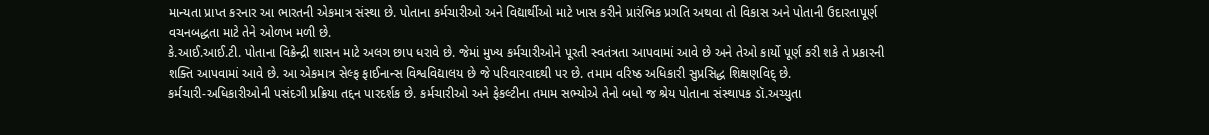માન્યતા પ્રાપ્ત કરનાર આ ભારતની એકમાત્ર સંસ્થા છે. પોતાના કર્મચારીઓ અને વિદ્યાર્થીઓ માટે ખાસ કરીને પ્રારંભિક પ્રગતિ અથવા તો વિકાસ અને પોતાની ઉદારતાપૂર્ણ વચનબદ્ધતા માટે તેને ઓળખ મળી છે.
કે.આઈ.આઈ.ટી. પોતાના વિક્રેન્દ્રી શાસન માટે અલગ છાપ ધરાવે છે. જેમાં મુખ્ય કર્મચારીઓને પૂરતી સ્વતંત્રતા આપવામાં આવે છે અને તેઓ કાર્યો પૂર્ણ કરી શકે તે પ્રકારની શક્તિ આપવામાં આવે છે. આ એકમાત્ર સેલ્ફ ફાઈનાન્સ વિશ્વવિદ્યાલય છે જે પરિવારવાદથી પર છે. તમામ વરિષ્ઠ અધિકારી સુપ્રસિદ્ધ શિક્ષણવિદ્ છે.
કર્મચારી-અધિકારીઓની પસંદગી પ્રક્રિયા તદ્દન પારદર્શક છે. કર્મચારીઓ અને ફેકલ્ટીના તમામ સભ્યોએ તેનો બધો જ શ્રેય પોતાના સંસ્થાપક ડૉ.અચ્યુતા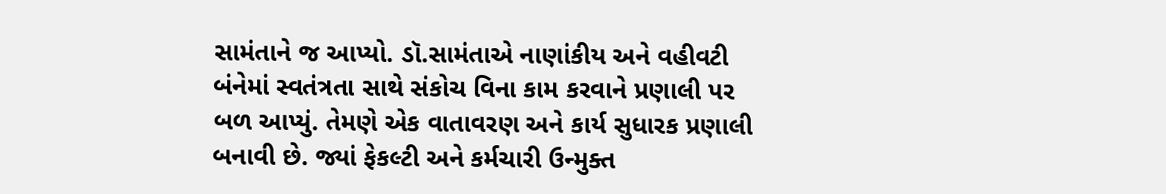સામંતાને જ આપ્યો. ડૉ.સામંતાએ નાણાંકીય અને વહીવટી બંનેમાં સ્વતંત્રતા સાથે સંકોચ વિના કામ કરવાને પ્રણાલી પર બળ આપ્યું. તેમણે એક વાતાવરણ અને કાર્ય સુધારક પ્રણાલી બનાવી છે. જ્યાં ફેકલ્ટી અને કર્મચારી ઉન્મુક્ત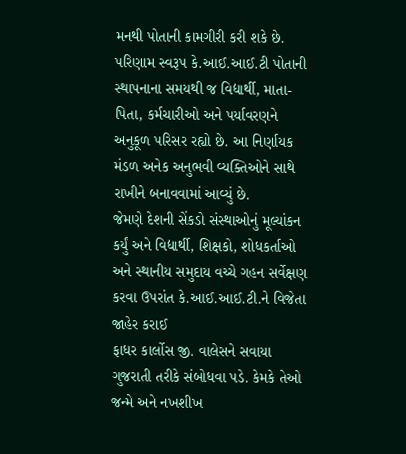મનથી પોતાની કામગીરી કરી શકે છે. પરિણામ સ્વરૂપ કે.આઈ.આઈ.ટી પોતાની સ્થાપનાના સમયથી જ વિદ્યાર્થી, માતા-પિતા, કર્મચારીઓ અને પર્યાવરણને અનુકૂળ પરિસર રહ્યો છે. આ નિર્ણાયક મંડળ અનેક અનુભવી વ્યક્તિઓને સાથે રાખીને બનાવવામાં આવ્યું છે.
જેમણે દેશની સેંકડો સંસ્થાઓનું મૂલ્યાંકન કર્યું અને વિદ્યાર્થી, શિક્ષકો, શોધકર્તાઓ અને સ્થાનીય સમુદાય વચ્ચે ગહન સર્વેક્ષણ કરવા ઉપરાંત કે.આઈ.આઈ.ટી.ને વિજેતા જાહેર કરાઈ
ફાધર કાર્લોસ જી. વાલેસને સવાયા ગુજરાતી તરીકે સંબોધવા પડે. કેમકે તેઓ જન્મે અને નખશીખ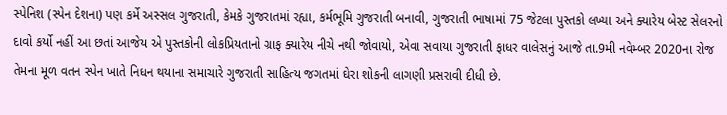સ્પેનિશ (સ્પેન દેશના) પણ કર્મે અસ્સલ ગુજરાતી, કેમકે ગુજરાતમાં રહ્યા, કર્મભૂમિ ગુજરાતી બનાવી, ગુજરાતી ભાષામાં 75 જેટલા પુસ્તકો લખ્યા અને ક્યારેય બેસ્ટ સેલરનો દાવો કર્યો નહીં આ છતાં આજેય એ પુસ્તકોની લોકપ્રિયતાનો ગ્રાફ ક્યારેય નીચે નથી જોવાયો, એવા સવાયા ગુજરાતી ફાધર વાલેસનું આજે તા.9મી નવેમ્બર 2020ના રોજ તેમના મૂળ વતન સ્પેન ખાતે નિધન થયાના સમાચારે ગુજરાતી સાહિત્ય જગતમાં ઘેરા શોકની લાગણી પ્રસરાવી દીધી છે.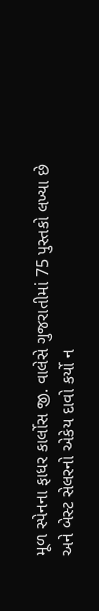મૂળ સ્પેનના ફાધર કાર્લોસ જી. વાલેસે ગુજરાતીમાં 75 પુસ્તકો લખ્યા છે અને બેસ્ટ સેલરનો એકેય દાવો કર્યો ન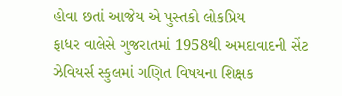હોવા છતાં આજેય એ પુસ્તકો લોકપ્રિય
ફાધર વાલેસે ગુજરાતમાં 1958થી અમદાવાદની સેંટ ઝેવિયર્સ સ્કુલમાં ગણિત વિષયના શિક્ષક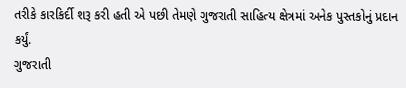તરીકે કારકિર્દી શરૂ કરી હતી એ પછી તેમણે ગુજરાતી સાહિત્ય ક્ષેત્રમાં અનેક પુસ્તકોનું પ્રદાન કર્યું.
ગુજરાતી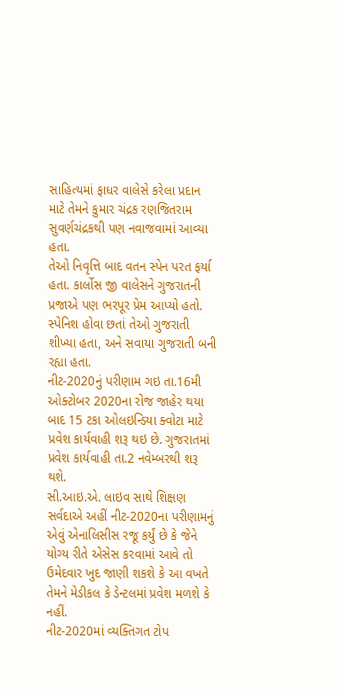સાહિત્યમાં ફાધર વાલેસે કરેલા પ્રદાન માટે તેમને કુમાર ચંદ્રક રણજિતરામ સુવર્ણચંદ્રકથી પણ નવાજવામાં આવ્યા હતા.
તેઓ નિવૃત્તિ બાદ વતન સ્પેન પરત ફર્યા હતા. કાર્લોસ જી વાલેસને ગુજરાતની પ્રજાએ પણ ભરપૂર પ્રેમ આપ્યો હતો. સ્પેનિશ હોવા છતાં તેઓ ગુજરાતી શીખ્યા હતા, અને સવાયા ગુજરાતી બની રહ્યા હતા.
નીટ-2020નું પરીણામ ગઇ તા.16મી ઓક્ટોબર 2020ના રોજ જાહેર થયા બાદ 15 ટકા ઓલઇન્ડિયા ક્વોટા માટે પ્રવેશ કાર્યવાહી શરૂ થઇ છે. ગુજરાતમાં પ્રવેશ કાર્યવાહી તા.2 નવેમ્બરથી શરૂ થશે.
સી.આઇ.એ. લાઇવ સાથે શિક્ષણ સર્વદાએ અહીં નીટ-2020ના પરીણામનું એવું એનાલિસીસ રજૂ કર્યું છે કે જેને યોગ્ય રીતે એસેસ કરવામાં આવે તો ઉમેદવાર ખુદ જાણી શકશે કે આ વખતે તેમને મેડીકલ કે ડેન્ટલમાં પ્રવેશ મળશે કે નહીં.
નીટ-2020માં વ્યક્તિગત ટોપ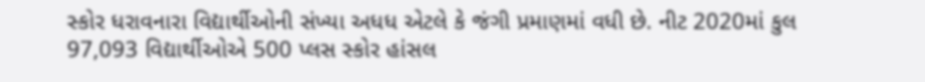સ્કોર ધરાવનારા વિદ્યાર્થીઓની સંખ્યા અધધ એટલે કે જંગી પ્રમાણમાં વધી છે. નીટ 2020માં કુલ 97,093 વિદ્યાર્થીઓએ 500 પ્લસ સ્કોર હાંસલ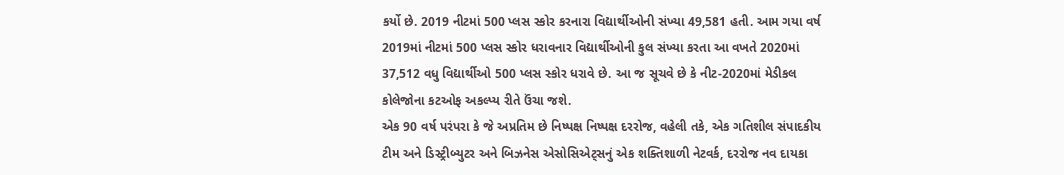કર્યો છે. 2019 નીટમાં 500 પ્લસ સ્કોર કરનારા વિદ્યાર્થીઓની સંખ્યા 49,581 હતી. આમ ગયા વર્ષ 2019માં નીટમાં 500 પ્લસ સ્કોર ધરાવનાર વિદ્યાર્થીઓની કુલ સંખ્યા કરતા આ વખતે 2020માં 37,512 વધુ વિદ્યાર્થીઓ 500 પ્લસ સ્કોર ધરાવે છે. આ જ સૂચવે છે કે નીટ-2020માં મેડીકલ કોલેજોના કટઓફ અકલ્પ્ય રીતે ઉંચા જશે.
એક 90 વર્ષ પરંપરા કે જે અપ્રતિમ છે નિષ્પક્ષ નિષ્પક્ષ દરરોજ, વહેલી તકે, એક ગતિશીલ સંપાદકીય ટીમ અને ડિસ્ટ્રીબ્યુટર અને બિઝનેસ એસોસિએટ્સનું એક શક્તિશાળી નેટવર્ક, દરરોજ નવ દાયકા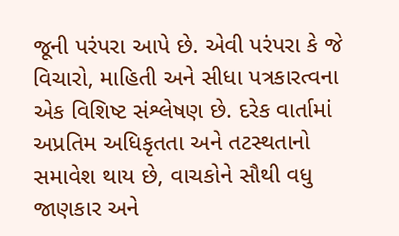જૂની પરંપરા આપે છે. એવી પરંપરા કે જે વિચારો, માહિતી અને સીધા પત્રકારત્વના એક વિશિષ્ટ સંશ્લેષણ છે. દરેક વાર્તામાં અપ્રતિમ અધિકૃતતા અને તટસ્થતાનો સમાવેશ થાય છે, વાચકોને સૌથી વધુ જાણકાર અને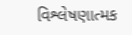વિશ્લેષણાત્મક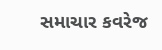સમાચાર કવરેજ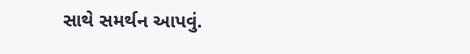સાથે સમર્થન આપવું.